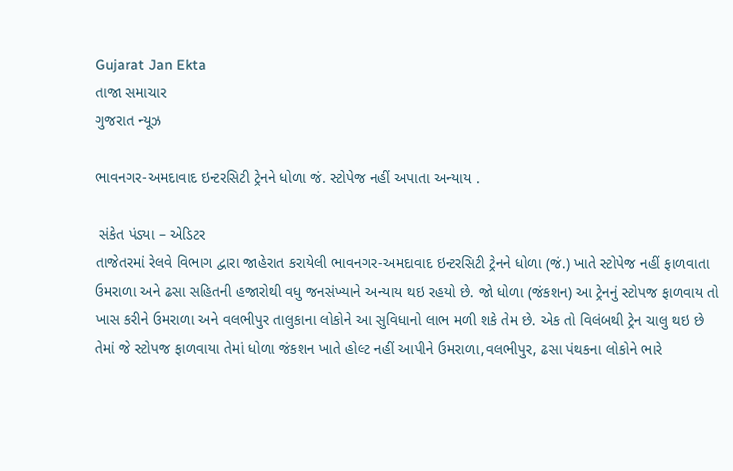Gujarat Jan Ekta
તાજા સમાચાર
ગુજરાત ન્યૂઝ

ભાવનગર-અમદાવાદ ઇન્ટરસિટી ટ્રેનને ધોળા જં. સ્ટોપેજ નહીં અપાતા અન્યાય .

 સંકેત પંડ્યા – એડિટર
તાજેતરમાં રેલવે વિભાગ દ્વારા જાહેરાત કરાયેલી ભાવનગર-અમદાવાદ ઇન્ટરસિટી ટ્રેનને ધોળા (જં.) ખાતે સ્ટોપેજ નહીં ફાળવાતા ઉમરાળા અને ઢસા સહિતની હજારોથી વધુ જનસંખ્યાને અન્યાય થઇ રહયો છે. જો ધોળા (જંકશન) આ ટ્રેનનું સ્ટોપજ ફાળવાય તો ખાસ કરીને ઉમરાળા અને વલભીપુર તાલુકાના લોકોને આ સુવિધાનો લાભ મળી શકે તેમ છે. એક તો વિલંબથી ટ્રેન ચાલુ થઇ છે તેમાં જે સ્ટોપજ ફાળવાયા તેમાં ધોળા જંકશન ખાતે હોલ્ટ નહીં આપીને ઉમરાળા,વલભીપુર, ઢસા પંથકના લોકોને ભારે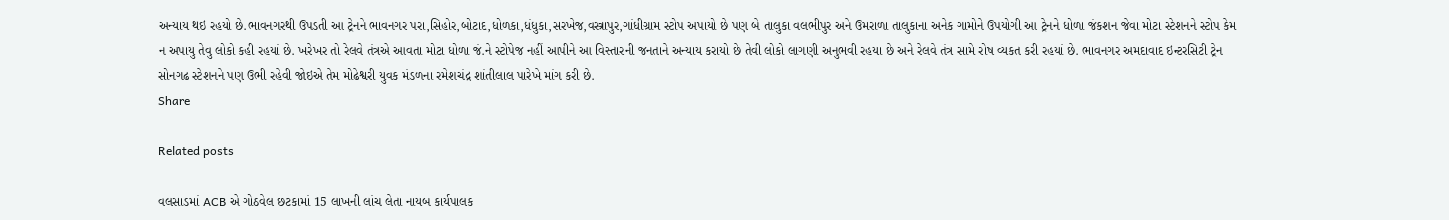અન્યાય થઇ રહયો છે.ભાવનગરથી ઉપડતી આ ટ્રેનને ભાવનગર પરા,સિહોર,બોટાદ,ધોળકા,ધંધુકા,સરખેજ,વસ્ત્રાપુર,ગાંધીગ્રામ સ્ટોપ અપાયો છે પણ બે તાલુકા વલભીપુર અને ઉમરાળા તાલુકાના અનેક ગામોને ઉપયોગી આ ટ્રેનને ધોળા જંકશન જેવા મોટા સ્ટેશનને સ્ટોપ કેમ ન અપાયુ તેવુ લોકો કહી રહયાં છે. ખરેખર તો રેલવે તંત્રએ આવતા મોટા ધોળા જં.ને સ્ટોપેજ નહીં આપીને આ વિસ્તારની જનતાને અન્યાય કરાયો છે તેવી લોકો લાગણી અનુભવી રહયા છે અને રેલવે તંત્ર સામે રોષ વ્યકત કરી રહયાં છે. ભાવનગર અમદાવાદ ઇન્ટરસિટી ટ્રેન સોનગઢ સ્ટેશનને પણ ઉભી રહેવી જોઇએ તેમ મોઢેશ્વરી યુવક મંડળના રમેશચંદ્ર શાંતીલાલ પારેખે માંગ કરી છે.
Share

Related posts

વલસાડમાં ACB એ ગોઠવેલ છટકામાં 15 લાખની લાંચ લેતા નાયબ કાર્યપાલક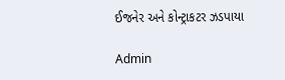ઈજનેર અને કોન્ટ્રાકટર ઝડપાયા

Admin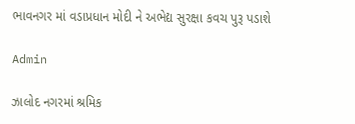ભાવનગર માં વડાપ્રધાન મોદી ને અભેદ્ય સુરક્ષા કવચ પુરૂ પડાશે

Admin

ઝાલોદ નગરમાં શ્રમિક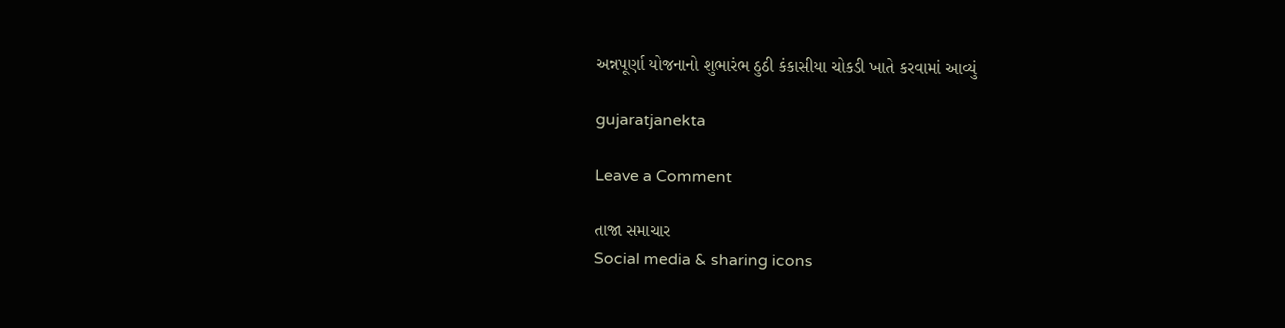અન્નપૂર્ણા યોજનાનો શુભારંભ ઠુઠી કંકાસીયા ચોકડી ખાતે કરવામાં આવ્યું

gujaratjanekta

Leave a Comment

તાજા સમાચાર
Social media & sharing icons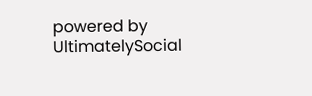powered by UltimatelySocial